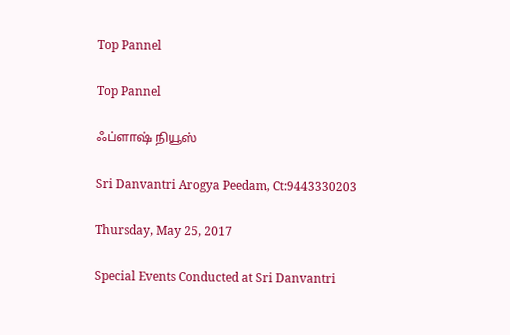Top Pannel

Top Pannel

ஃப்ளாஷ் நியூஸ்

Sri Danvantri Arogya Peedam, Ct:9443330203

Thursday, May 25, 2017

Special Events Conducted at Sri Danvantri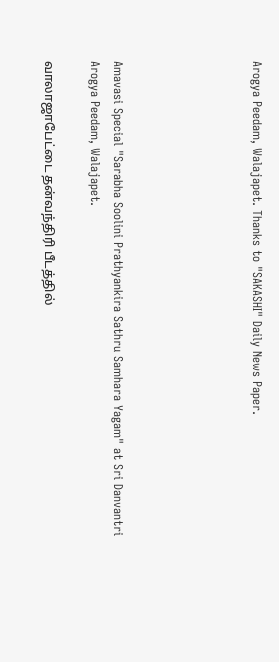Arogya Peedam, Walajapet. Thanks to "SAKASHI" Daily News Paper.





Amavasi Special "Sarabha Soolini Prathyankira Sathru Samhara Yagam" at Sri Danvantri Arogya Peedam, Walajapet.

வாலாஜாபேட்டை தன்வந்திரி பீடத்தில்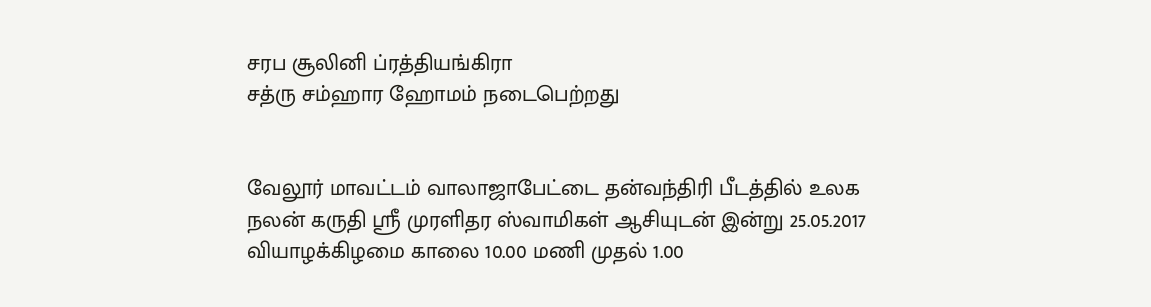சரப சூலினி ப்ரத்தியங்கிரா
சத்ரு சம்ஹார ஹோமம் நடைபெற்றது


வேலூர் மாவட்டம் வாலாஜாபேட்டை தன்வந்திரி பீடத்தில் உலக நலன் கருதி ஸ்ரீ முரளிதர ஸ்வாமிகள் ஆசியுடன் இன்று 25.05.2017 வியாழக்கிழமை காலை 10.00 மணி முதல் 1.00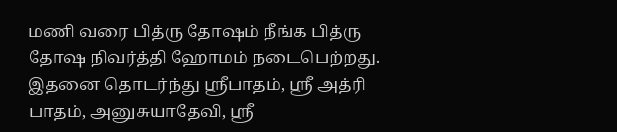மணி வரை பித்ரு தோஷம் நீங்க பித்ரு தோஷ நிவர்த்தி ஹோமம் நடைபெற்றது. இதனை தொடர்ந்து ஸ்ரீபாதம், ஸ்ரீ அத்ரி பாதம், அனுசுயாதேவி, ஸ்ரீ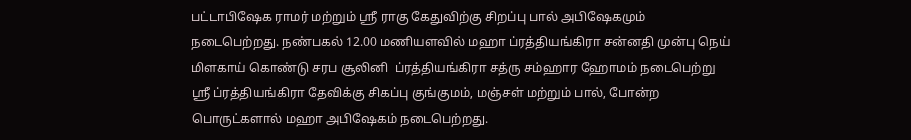பட்டாபிஷேக ராமர் மற்றும் ஸ்ரீ ராகு கேதுவிற்கு சிறப்பு பால் அபிஷேகமும் நடைபெற்றது. நண்பகல் 12.00 மணியளவில் மஹா ப்ரத்தியங்கிரா சன்னதி முன்பு நெய் மிளகாய் கொண்டு சரப சூலினி  ப்ரத்தியங்கிரா சத்ரு சம்ஹார ஹோமம் நடைபெற்று  ஸ்ரீ ப்ரத்தியங்கிரா தேவிக்கு சிகப்பு குங்குமம், மஞ்சள் மற்றும் பால், போன்ற பொருட்களால் மஹா அபிஷேகம் நடைபெற்றது.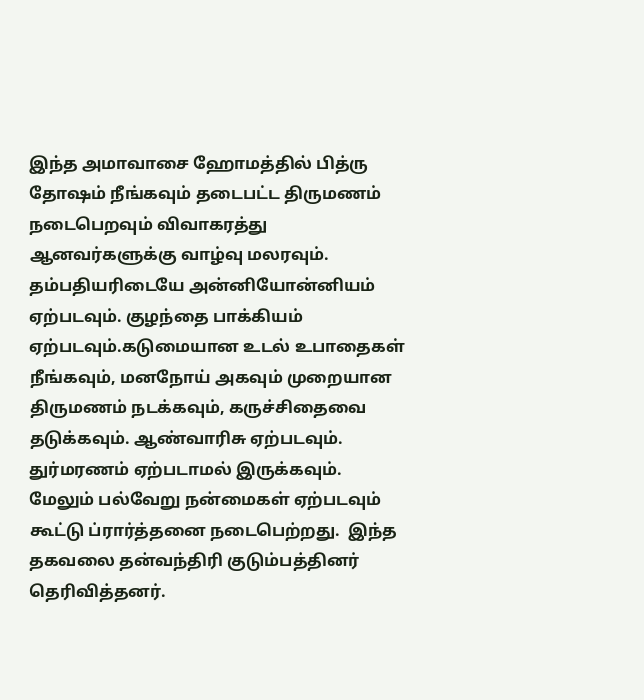இந்த அமாவாசை ஹோமத்தில் பித்ரு தோஷம் நீங்கவும் தடைபட்ட திருமணம் நடைபெறவும் விவாகரத்து ஆனவர்களுக்கு வாழ்வு மலரவும். தம்பதியரிடையே அன்னியோன்னியம் ஏற்படவும். குழந்தை பாக்கியம் ஏற்படவும்.கடுமையான உடல் உபாதைகள் நீங்கவும், மனநோய் அகவும் முறையான திருமணம் நடக்கவும், கருச்சிதைவை தடுக்கவும். ஆண்வாரிசு ஏற்படவும். துர்மரணம் ஏற்படாமல் இருக்கவும். மேலும் பல்வேறு நன்மைகள் ஏற்படவும் கூட்டு ப்ரார்த்தனை நடைபெற்றது.  இந்த தகவலை தன்வந்திரி குடும்பத்தினர் தெரிவித்தனர்.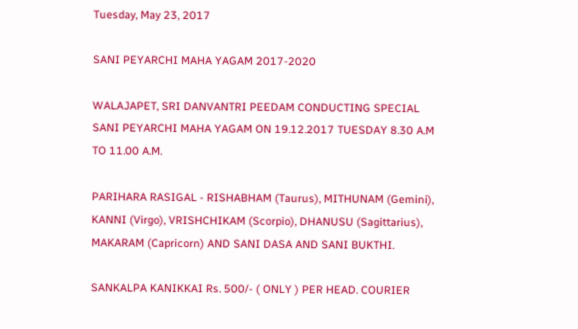Tuesday, May 23, 2017

SANI PEYARCHI MAHA YAGAM 2017-2020

WALAJAPET, SRI DANVANTRI PEEDAM CONDUCTING SPECIAL SANI PEYARCHI MAHA YAGAM ON 19.12.2017 TUESDAY 8.30 A.M TO 11.00 A.M.

PARIHARA RASIGAL - RISHABHAM (Taurus), MITHUNAM (Gemini), KANNI (Virgo), VRISHCHIKAM (Scorpio), DHANUSU (Sagittarius), MAKARAM (Capricorn) AND SANI DASA AND SANI BUKTHI.

SANKALPA KANIKKAI Rs. 500/- ( ONLY ) PER HEAD. COURIER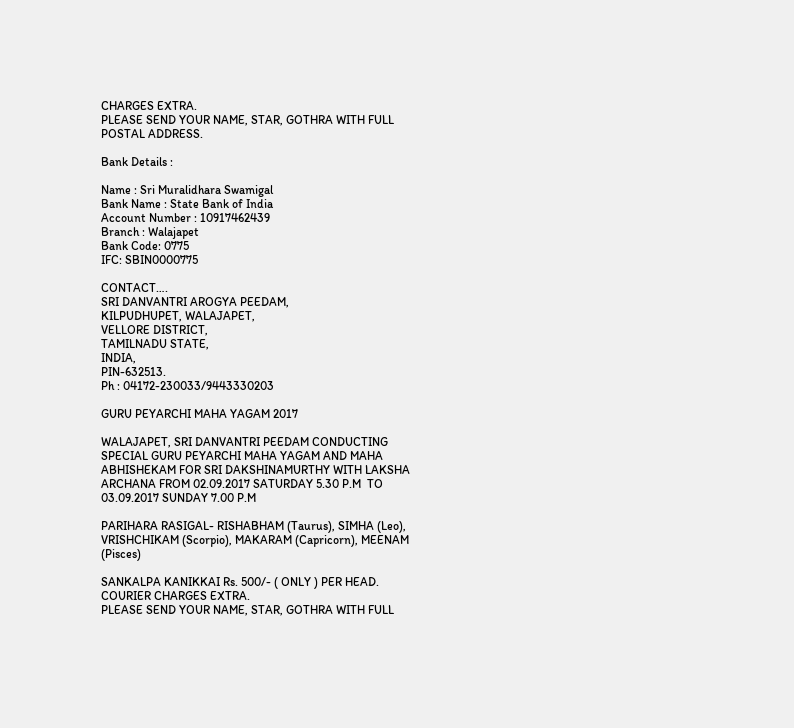CHARGES EXTRA.
PLEASE SEND YOUR NAME, STAR, GOTHRA WITH FULL POSTAL ADDRESS.

Bank Details :

Name : Sri Muralidhara Swamigal
Bank Name : State Bank of India
Account Number : 10917462439
Branch : Walajapet
Bank Code: 0775
IFC: SBIN0000775

CONTACT….
SRI DANVANTRI AROGYA PEEDAM,
KILPUDHUPET, WALAJAPET,
VELLORE DISTRICT,
TAMILNADU STATE,
INDIA,
PIN-632513.
Ph : 04172-230033/9443330203

GURU PEYARCHI MAHA YAGAM 2017

WALAJAPET, SRI DANVANTRI PEEDAM CONDUCTING SPECIAL GURU PEYARCHI MAHA YAGAM AND MAHA ABHISHEKAM FOR SRI DAKSHINAMURTHY WITH LAKSHA ARCHANA FROM 02.09.2017 SATURDAY 5.30 P.M  TO 03.09.2017 SUNDAY 7.00 P.M

PARIHARA RASIGAL- RISHABHAM (Taurus), SIMHA (Leo), VRISHCHIKAM (Scorpio), MAKARAM (Capricorn), MEENAM (Pisces)

SANKALPA KANIKKAI Rs. 500/- ( ONLY ) PER HEAD. COURIER CHARGES EXTRA.
PLEASE SEND YOUR NAME, STAR, GOTHRA WITH FULL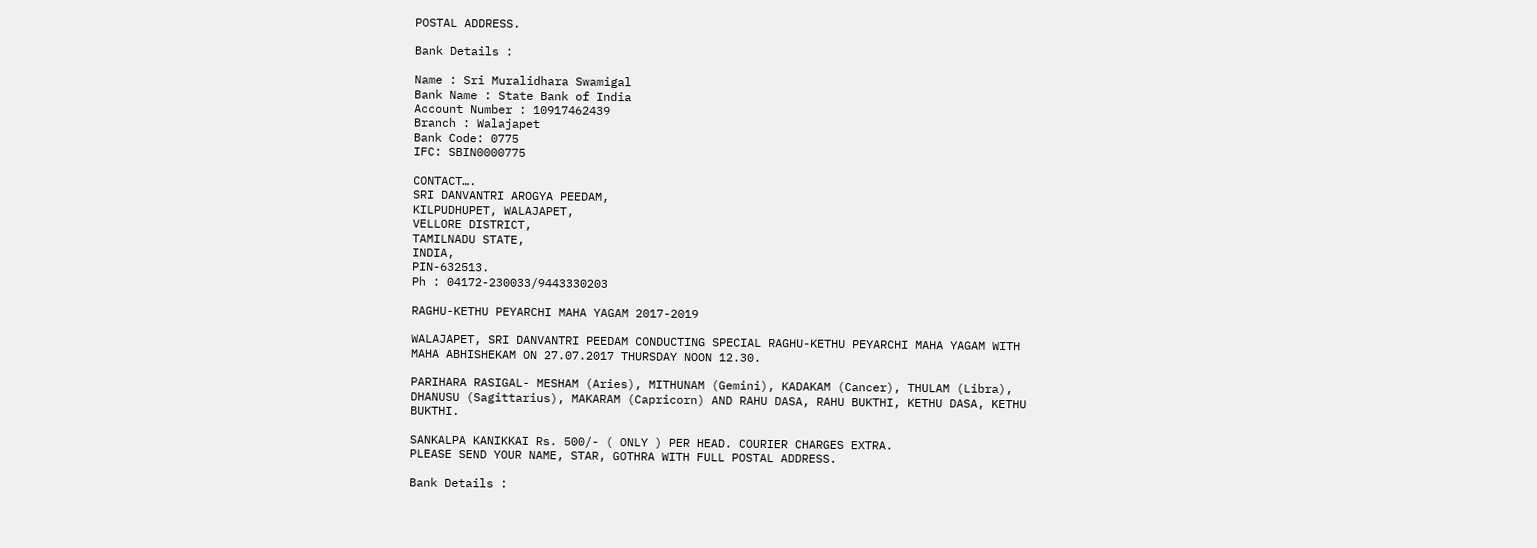POSTAL ADDRESS.

Bank Details :

Name : Sri Muralidhara Swamigal
Bank Name : State Bank of India
Account Number : 10917462439
Branch : Walajapet
Bank Code: 0775
IFC: SBIN0000775

CONTACT….
SRI DANVANTRI AROGYA PEEDAM,
KILPUDHUPET, WALAJAPET,
VELLORE DISTRICT,
TAMILNADU STATE,
INDIA,
PIN-632513.
Ph : 04172-230033/9443330203

RAGHU-KETHU PEYARCHI MAHA YAGAM 2017-2019

WALAJAPET, SRI DANVANTRI PEEDAM CONDUCTING SPECIAL RAGHU-KETHU PEYARCHI MAHA YAGAM WITH MAHA ABHISHEKAM ON 27.07.2017 THURSDAY NOON 12.30.

PARIHARA RASIGAL- MESHAM (Aries), MITHUNAM (Gemini), KADAKAM (Cancer), THULAM (Libra), DHANUSU (Sagittarius), MAKARAM (Capricorn) AND RAHU DASA, RAHU BUKTHI, KETHU DASA, KETHU BUKTHI.

SANKALPA KANIKKAI Rs. 500/- ( ONLY ) PER HEAD. COURIER CHARGES EXTRA.
PLEASE SEND YOUR NAME, STAR, GOTHRA WITH FULL POSTAL ADDRESS.

Bank Details :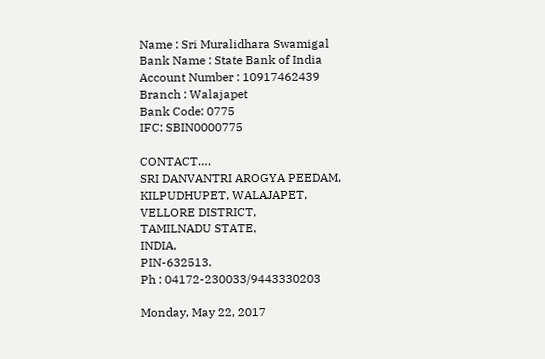Name : Sri Muralidhara Swamigal
Bank Name : State Bank of India
Account Number : 10917462439
Branch : Walajapet
Bank Code: 0775
IFC: SBIN0000775

CONTACT….
SRI DANVANTRI AROGYA PEEDAM,
KILPUDHUPET, WALAJAPET,
VELLORE DISTRICT,
TAMILNADU STATE,
INDIA,
PIN-632513.
Ph : 04172-230033/9443330203

Monday, May 22, 2017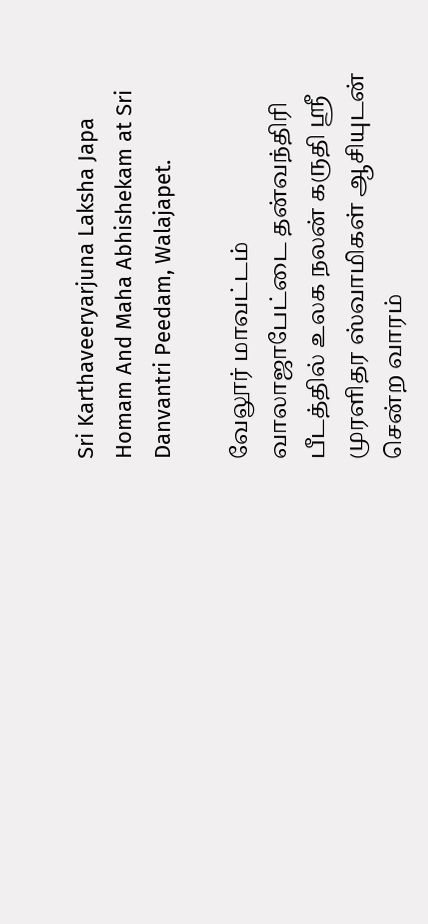Sri Karthaveeryarjuna Laksha Japa Homam And Maha Abhishekam at Sri Danvantri Peedam, Walajapet.

வேலூர் மாவட்டம் வாலாஜாபேட்டை தன்வந்திரி பீடத்தில் உலக நலன் கருதி ஸ்ரீ முரளிதர ஸ்வாமிகள் ஆசியுடன் சென்ற வாரம்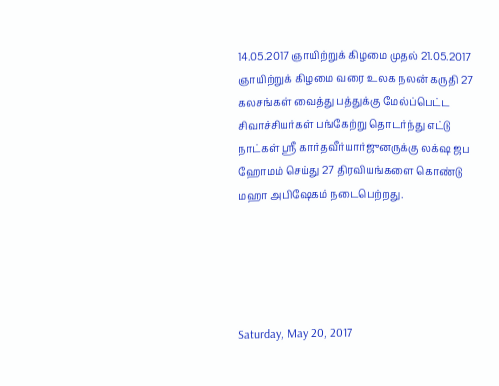14.05.2017 ஞாயிற்றுக் கிழமை முதல் 21.05.2017 ஞாயிற்றுக் கிழமை வரை உலக நலன் கருதி 27 கலசங்கள் வைத்து பத்துக்கு மேல்ப்பெட்ட சிவாச்சியர்கள் பங்கேற்று தொடர்ந்து எட்டு நாட்கள் ஸ்ரீ கார்தவீர்யார்ஜுனருக்கு லக்‌ஷ ஜப ஹோமம் செய்து 27 திரவியங்களை கொண்டு மஹா அபிஷேகம் நடைபெற்றது.





Saturday, May 20, 2017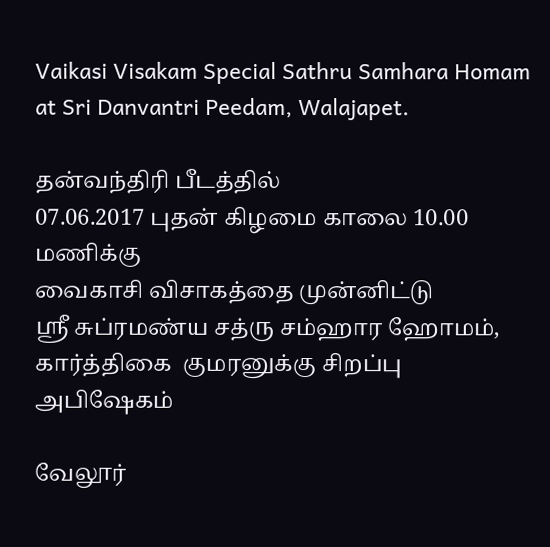Vaikasi Visakam Special Sathru Samhara Homam at Sri Danvantri Peedam, Walajapet.

தன்வந்திரி பீடத்தில்
07.06.2017 புதன் கிழமை காலை 10.00 மணிக்கு
வைகாசி விசாகத்தை முன்னிட்டு
ஸ்ரீ சுப்ரமண்ய சத்ரு சம்ஹார ஹோமம்,
கார்த்திகை  குமரனுக்கு சிறப்பு அபிஷேகம்

வேலூர்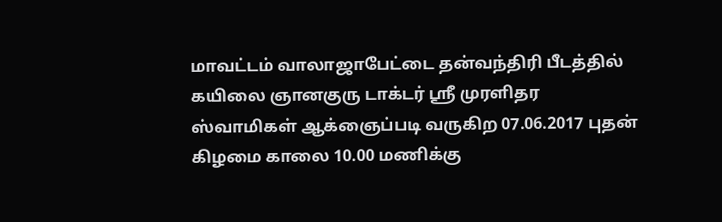மாவட்டம் வாலாஜாபேட்டை தன்வந்திரி பீடத்தில் கயிலை ஞானகுரு டாக்டர் ஸ்ரீ முரளிதர ஸ்வாமிகள் ஆக்ஞைப்படி வருகிற 07.06.2017 புதன் கிழமை காலை 10.00 மணிக்கு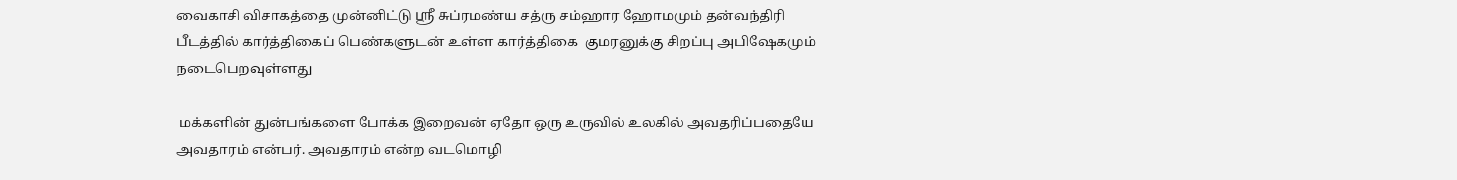வைகாசி விசாகத்தை முன்னிட்டு ஸ்ரீ சுப்ரமண்ய சத்ரு சம்ஹார ஹோமமும் தன்வந்திரி பீடத்தில் கார்த்திகைப் பெண்களுடன் உள்ள கார்த்திகை  குமரனுக்கு சிறப்பு அபிஷேகமும் நடைபெறவுள்ளது

 மக்களின் துன்பங்களை போக்க இறைவன் ஏதோ ஒரு உருவில் உலகில் அவதரிப்பதையே அவதாரம் என்பர். அவதாரம் என்ற வடமொழி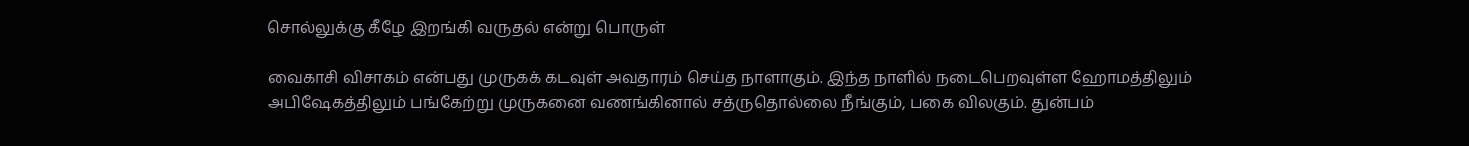சொல்லுக்கு கீழே இறங்கி வருதல் என்று பொருள்

வைகாசி விசாகம் என்பது முருகக் கடவுள் அவதாரம் செய்த நாளாகும். இந்த நாளில் நடைபெறவுள்ள ஹோமத்திலும் அபிஷேகத்திலும் பங்கேற்று முருகனை வணங்கினால் சத்ருதொல்லை நீங்கும், பகை விலகும். துன்பம்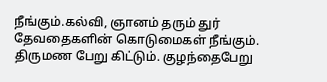நீங்கும்.கல்வி, ஞானம் தரும் துர் தேவதைகளின் கொடுமைகள் நீங்கும். திருமண பேறு கிட்டும். குழந்தைபேறு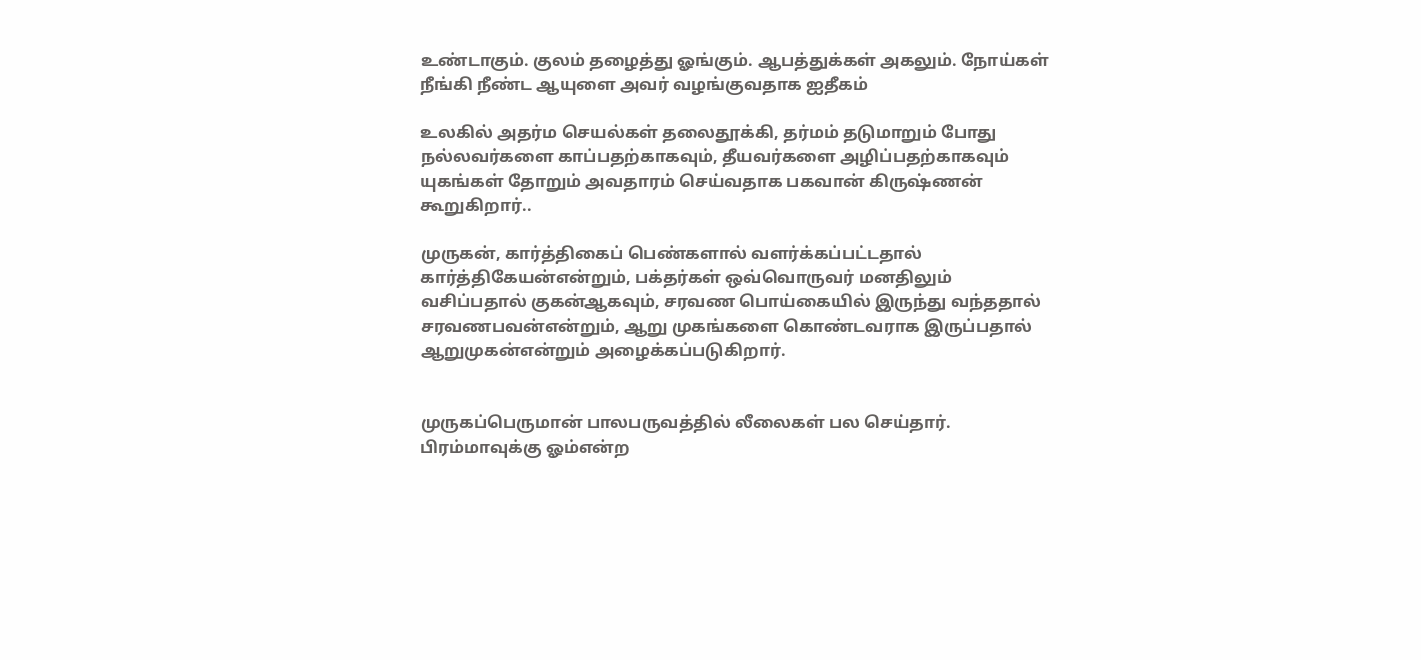உண்டாகும். குலம் தழைத்து ஓங்கும். ஆபத்துக்கள் அகலும். நோய்கள் நீங்கி நீண்ட ஆயுளை அவர் வழங்குவதாக ஐதீகம்

உலகில் அதர்ம செயல்கள் தலைதூக்கி, தர்மம் தடுமாறும் போது நல்லவர்களை காப்பதற்காகவும், தீயவர்களை அழிப்பதற்காகவும் யுகங்கள் தோறும் அவதாரம் செய்வதாக பகவான் கிருஷ்ணன் கூறுகிறார்..

முருகன், கார்த்திகைப் பெண்களால் வளர்க்கப்பட்டதால் கார்த்திகேயன்என்றும், பக்தர்கள் ஒவ்வொருவர் மனதிலும் வசிப்பதால் குகன்ஆகவும், சரவண பொய்கையில் இருந்து வந்ததால் சரவணபவன்என்றும், ஆறு முகங்களை கொண்டவராக இருப்பதால் ஆறுமுகன்என்றும் அழைக்கப்படுகிறார்.


முருகப்பெருமான் பாலபருவத்தில் லீலைகள் பல செய்தார். பிரம்மாவுக்கு ஓம்என்ற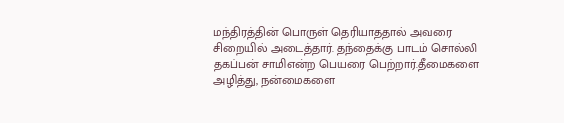மந்திரத்தின் பொருள் தெரியாததால் அவரை சிறையில் அடைத்தார். தந்தைக்கு பாடம் சொல்லி தகப்பன் சாமிஎன்ற பெயரை பெற்றார்.தீமைகளை அழித்து, நன்மைகளை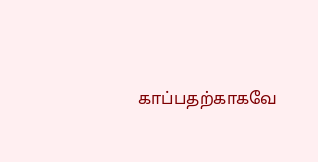காப்பதற்காகவே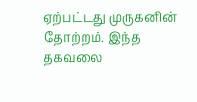ஏற்பட்டது முருகனின் தோற்றம். இந்த தகவலை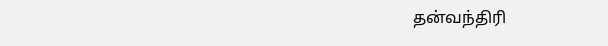தன்வந்திரி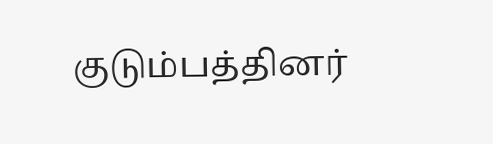குடும்பத்தினர்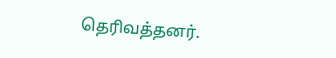தெரிவத்தனர்.